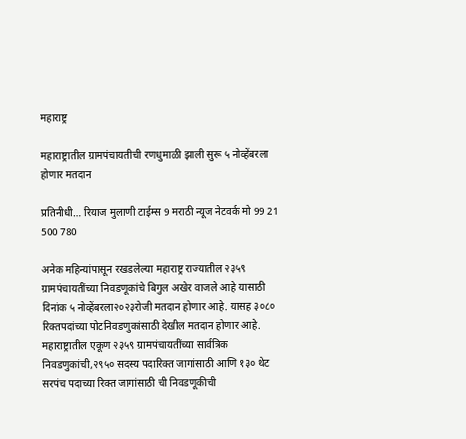महाराष्ट्र

महाराष्ट्रातील ग्रामपंचायतीची रणधुमाळी झाली सुरू ५ नोव्हेंबरला होणार मतदान

प्रतिनीधी… रियाज मुलाणी टाईम्स 9 मराठी न्यूज नेटवर्क मो 99 21 500 780

अनेक महिन्यांपासून रखडलेल्या महाराष्ट्र राज्यातील २३५९ ग्रामपंचायतींच्या निवडणूकांचे बिगुल अखेर वाजले आहे यासाठी दिनांक ५ नोव्हेंबरला२०२३रोजी मतदान होणार आहे. यासह ३०८० रिक्तपदांच्या पोटनिवडणुकांसाठी देखील मतदान होणार आहे.
महाराष्ट्रातील एकूण २३५९ ग्रामपंचायतींच्या सार्वत्रिक निवडणुकांची,२९५० सदस्य पदारिक्त जागांसाठी आणि १३० थेट सरपंच पदाच्या रिक्त जागांसाठी ची निवडणूकीची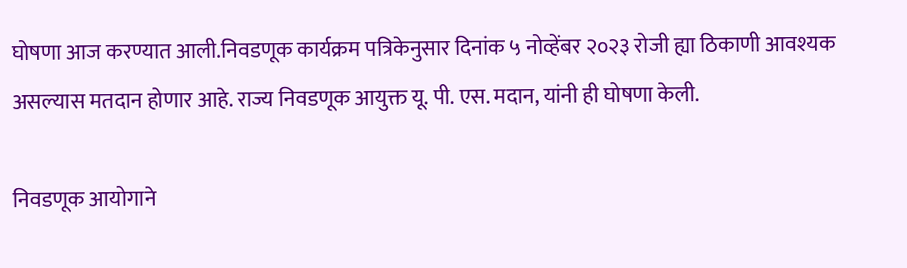घोषणा आज करण्यात आली.निवडणूक कार्यक्रम पत्रिकेनुसार दिनांक ५ नोव्हेंबर २०२३ रोजी ह्या ठिकाणी आवश्यक असल्यास मतदान होणार आहे. राज्य निवडणूक आयुक्त यू. पी. एस. मदान, यांनी ही घोषणा केली.

निवडणूक आयोगाने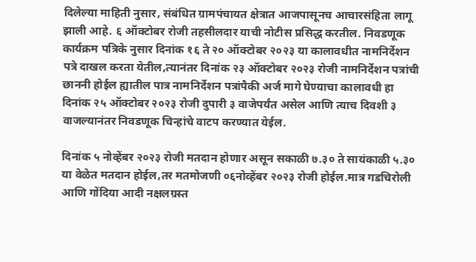दिलेल्या माहिती नुसार, संबंधित ग्रामपंचायत क्षेत्रात आजपासूनच आचारसंहिता लागू झाली आहे. ६ ऑक्टोबर रोजी तहसीलदार याची नोटीस प्रसिद्ध करतील. निवडणूक कार्यक्रम पत्रिके नुसार दिनांक १६ ते २० ऑक्टोबर २०२३ या कालावधीत नामनिर्देशन पत्रे दाखल करता येतील,त्यानंतर दिनांक २३ ऑक्टोबर २०२३ रोजी नामनिर्देशन पत्रांची छाननी होईल ह्यातील पात्र नामनिर्देशन पत्रांपैकी अर्ज मागे घेण्याचा कालावधी हा दिनांक २५ ऑक्टोबर २०२३ रोजी दुपारी ३ वाजेपर्यंत असेल आणि त्याच दिवशी ३ वाजल्यानंतर निवडणूक चिन्हांचे वाटप करण्यात येईल.

दिनांक ५ नोव्हेंबर २०२३ रोजी मतदान होणार असून सकाळी ७.३० ते सायंकाळी ५.३० या वेळेत मतदान होईल,तर मतमोजणी ०६नोव्हेंबर २०२३ रोजी होईल.मात्र गडचिरोली आणि गोंदिया आदी नक्षलग्रस्त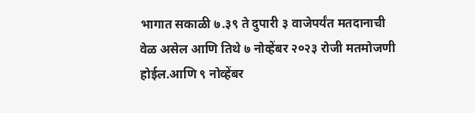भागात सकाळी ७.३९ ते दुपारी ३ वाजेपर्यंत मतदानाची वेळ असेल आणि तिथे ७ नोव्हेंबर २०२३ रोजी मतमोजणी होईल.आणि ९ नोव्हेंबर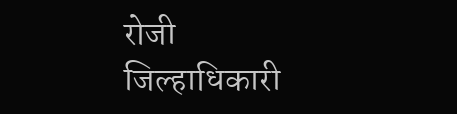रोजी जिल्हाधिकारी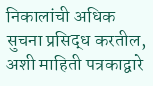निकालांची अधिक सुचना प्रसिद्ध करतील, अशी माहिती पत्रकाद्वारे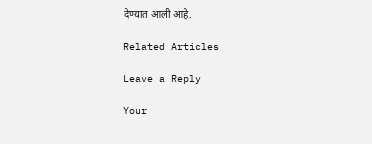देण्यात आली आहे.

Related Articles

Leave a Reply

Your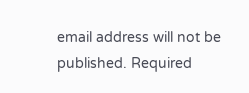email address will not be published. Required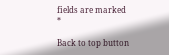fields are marked *

Back to top button